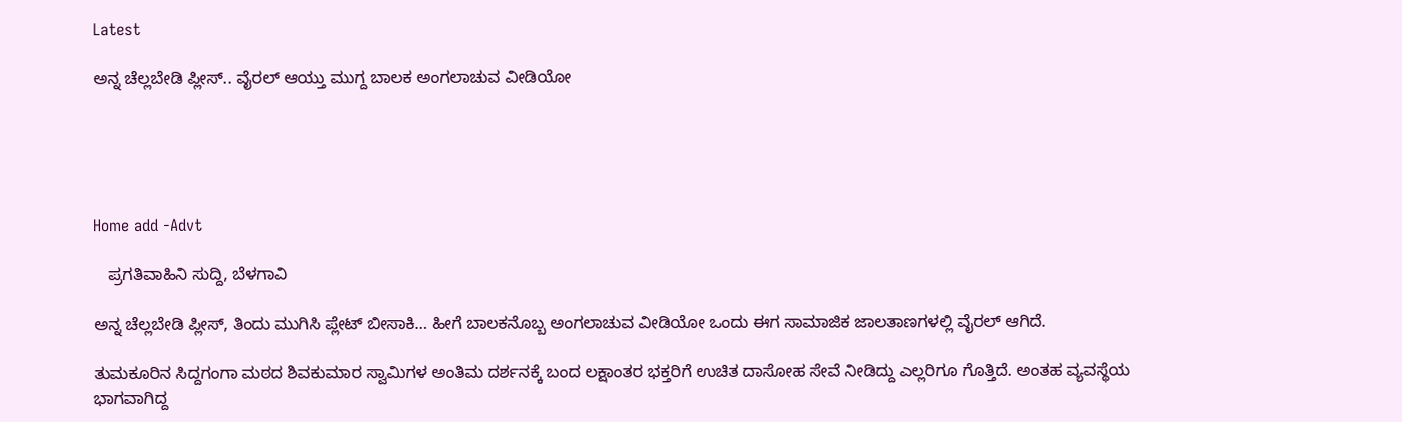Latest

ಅನ್ನ ಚೆಲ್ಲಬೇಡಿ ಪ್ಲೀಸ್.. ವೈರಲ್ ಆಯ್ತು ಮುಗ್ದ ಬಾಲಕ ಅಂಗಲಾಚುವ ವೀಡಿಯೋ





Home add -Advt

   ಪ್ರಗತಿವಾಹಿನಿ ಸುದ್ದಿ, ಬೆಳಗಾವಿ

ಅನ್ನ ಚೆಲ್ಲಬೇಡಿ ಪ್ಲೀಸ್, ತಿಂದು ಮುಗಿಸಿ ಪ್ಲೇಟ್ ಬೀಸಾಕಿ… ಹೀಗೆ ಬಾಲಕನೊಬ್ಬ ಅಂಗಲಾಚುವ ವೀಡಿಯೋ ಒಂದು ಈಗ ಸಾಮಾಜಿಕ ಜಾಲತಾಣಗಳಲ್ಲಿ ವೈರಲ್ ಆಗಿದೆ.

ತುಮಕೂರಿನ ಸಿದ್ದಗಂಗಾ ಮಠದ ಶಿವಕುಮಾರ ಸ್ವಾಮಿಗಳ ಅಂತಿಮ ದರ್ಶನಕ್ಕೆ ಬಂದ ಲಕ್ಷಾಂತರ ಭಕ್ತರಿಗೆ ಉಚಿತ ದಾಸೋಹ ಸೇವೆ ನೀಡಿದ್ದು ಎಲ್ಲರಿಗೂ ಗೊತ್ತಿದೆ. ಅಂತಹ ವ್ಯವಸ್ಥೆಯ ಭಾಗವಾಗಿದ್ದ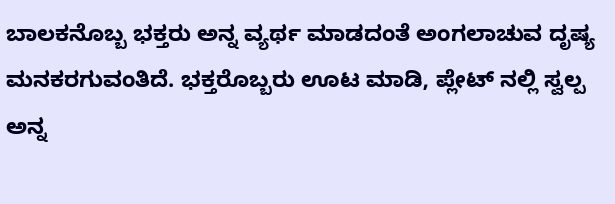ಬಾಲಕನೊಬ್ಬ ಭಕ್ತರು ಅನ್ನ ವ್ಯರ್ಥ ಮಾಡದಂತೆ ಅಂಗಲಾಚುವ ದೃಷ್ಯ ಮನಕರಗುವಂತಿದೆ. ಭಕ್ತರೊಬ್ಬರು ಊಟ ಮಾಡಿ, ಪ್ಲೇಟ್ ನಲ್ಲಿ ಸ್ವಲ್ಪ ಅನ್ನ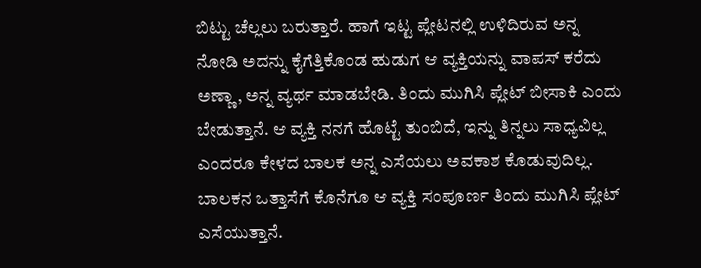ಬಿಟ್ಟು ಚೆಲ್ಲಲು ಬರುತ್ತಾರೆ. ಹಾಗೆ ಇಟ್ಟ ಪ್ಲೇಟನಲ್ಲಿ ಉಳಿದಿರುವ ಅನ್ನ ನೋಡಿ ಅದನ್ನು ಕೈಗೆತ್ತಿಕೊಂಡ ಹುಡುಗ ಆ ವ್ಯಕ್ತಿಯನ್ನು ವಾಪಸ್ ಕರೆದು ಅಣ್ಣಾ, ಅನ್ನ ವ್ಯರ್ಥ ಮಾಡಬೇಡಿ. ತಿಂದು ಮುಗಿಸಿ ಪ್ಲೇಟ್ ಬೀಸಾಕಿ ಎಂದು ಬೇಡುತ್ತಾನೆ. ಆ ವ್ಯಕ್ತಿ ನನಗೆ ಹೊಟ್ಟೆ ತುಂಬಿದೆ, ಇನ್ನು ತಿನ್ನಲು ಸಾಧ್ಯವಿಲ್ಲ ಎಂದರೂ ಕೇಳದ ಬಾಲಕ ಅನ್ನ ಎಸೆಯಲು ಅವಕಾಶ ಕೊಡುವುದಿಲ್ಲ. ಬಾಲಕನ ಒತ್ತಾಸೆಗೆ ಕೊನೆಗೂ ಆ ವ್ಯಕ್ತಿ ಸಂಪೂರ್ಣ ತಿಂದು ಮುಗಿಸಿ ಪ್ಲೇಟ್ ಎಸೆಯುತ್ತಾನೆ.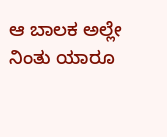ಆ ಬಾಲಕ ಅಲ್ಲೇ ನಿಂತು ಯಾರೂ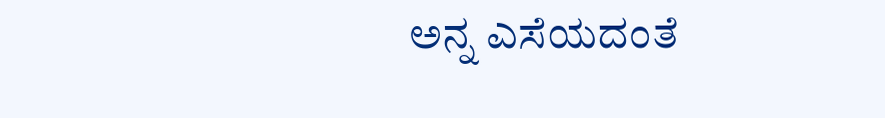ಅನ್ನ ಎಸೆಯದಂತೆ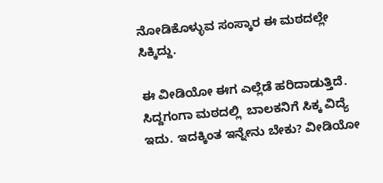ನೋಡಿಕೊಳ್ಳುವ ಸಂಸ್ಕಾರ ಈ ಮಠದಲ್ಲೇ ಸಿಕ್ಕಿದ್ದು.

ಈ ವೀಡಿಯೋ ಈಗ ಎಲ್ಲೆಡೆ ಹರಿದಾಡುತ್ತಿದೆ. ಸಿದ್ದಗಂಗಾ ಮಠದಲ್ಲಿ  ಬಾಲಕನಿಗೆ ಸಿಕ್ಕ ವಿದ್ಯೆ ಇದು. ಇದಕ್ಕಿಂತ ಇನ್ನೇನು ಬೇಕು? ವೀಡಿಯೋ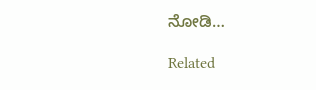ನೋಡಿ…

Related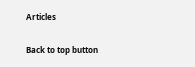Articles

Back to top button